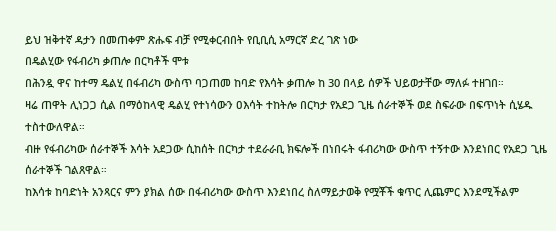ይህ ዝቅተኛ ዳታን በመጠቀም ጽሑፍ ብቻ የሚቀርብበት የቢቢሲ አማርኛ ድረ ገጽ ነው
በዴልሂው የፋብሪካ ቃጠሎ በርካቶች ሞቱ
በሕንዷ ዋና ከተማ ዴልሂ በፋብሪካ ውስጥ ባጋጠመ ከባድ የእሳት ቃጠሎ ከ 30 በላይ ሰዎች ህይወታቸው ማለፉ ተዘገበ።
ዛሬ ጠዋት ሊነጋጋ ሲል በማዕከላዊ ዴልሂ የተነሳውን ዐእሳት ተከትሎ በርካታ የአደጋ ጊዜ ሰራተኞች ወደ ስፍራው በፍጥነት ሲሄዱ ተስተውለዋል።
ብዙ የፋብሪካው ሰራተኞች እሳት አደጋው ሲከሰት በርካታ ተደራራቢ ክፍሎች በነበሩት ፋብሪካው ውስጥ ተኝተው እንደነበር የአደጋ ጊዜ ሰራተኞች ገልጸዋል።
ከእሳቱ ከባድነት አንጻርና ምን ያክል ሰው በፋብሪካው ውስጥ እንደነበረ ስለማይታወቅ የሟቾች ቁጥር ሊጨምር እንደሚችልም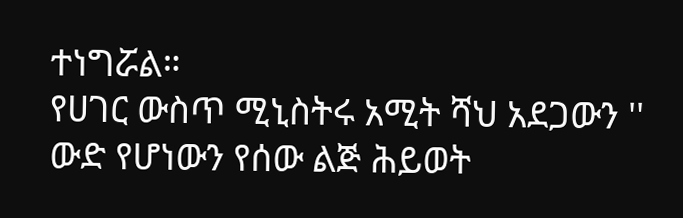ተነግሯል።
የሀገር ውስጥ ሚኒስትሩ አሚት ሻህ አደጋውን '' ውድ የሆነውን የሰው ልጅ ሕይወት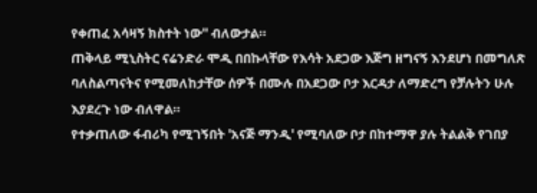የቀጠፈ አሳዛኝ ክስተት ነው'' ብለውታል።
ጠቅላይ ሚኒስትር ናሬንድራ ሞዲ በበኩላቸው የእሳት አደጋው እጅግ ዘግናኝ እንደሆነ በመግለጽ ባለስልጣናትና የሚመለከታቸው ሰዎች በሙሉ በአደጋው ቦታ እርዳታ ለማድረግ የቻሉትን ሁሉ እያደረጉ ነው ብለዋል።
የተቃጠለው ፋብሪካ የሚገኝበት 'አናጅ ማንዲ' የሚባለው ቦታ በከተማዋ ያሉ ትልልቅ የገበያ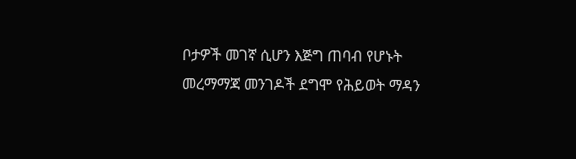ቦታዎች መገኛ ሲሆን እጅግ ጠባብ የሆኑት መረማማጃ መንገዶች ደግሞ የሕይወት ማዳን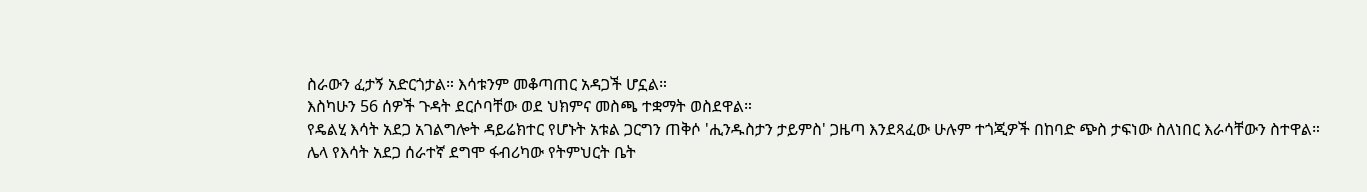ስራውን ፈታኝ አድርጎታል። እሳቱንም መቆጣጠር አዳጋች ሆኗል።
እስካሁን 56 ሰዎች ጉዳት ደርሶባቸው ወደ ህክምና መስጫ ተቋማት ወስደዋል።
የዴልሂ እሳት አደጋ አገልግሎት ዳይሬክተር የሆኑት አቱል ጋርግን ጠቅሶ 'ሒንዱስታን ታይምስ' ጋዜጣ እንደጻፈው ሁሉም ተጎጂዎች በከባድ ጭስ ታፍነው ስለነበር እራሳቸውን ስተዋል።
ሌላ የእሳት አደጋ ሰራተኛ ደግሞ ፋብሪካው የትምህርት ቤት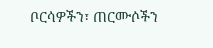ቦርሳዎችን፣ ጠርሙሶችን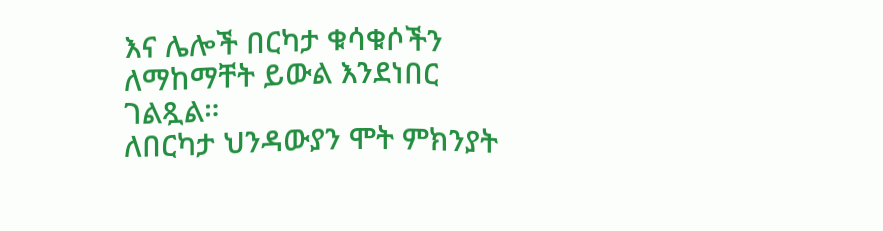እና ሌሎች በርካታ ቁሳቁሶችን ለማከማቸት ይውል እንደነበር ገልጿል።
ለበርካታ ህንዳውያን ሞት ምክንያት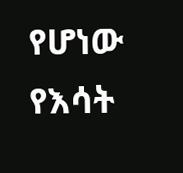የሆነው የእሳት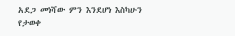አደጋ መነሻው ምን እንደሆነ እስካሁን የታወቀ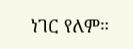ነገር የለም።